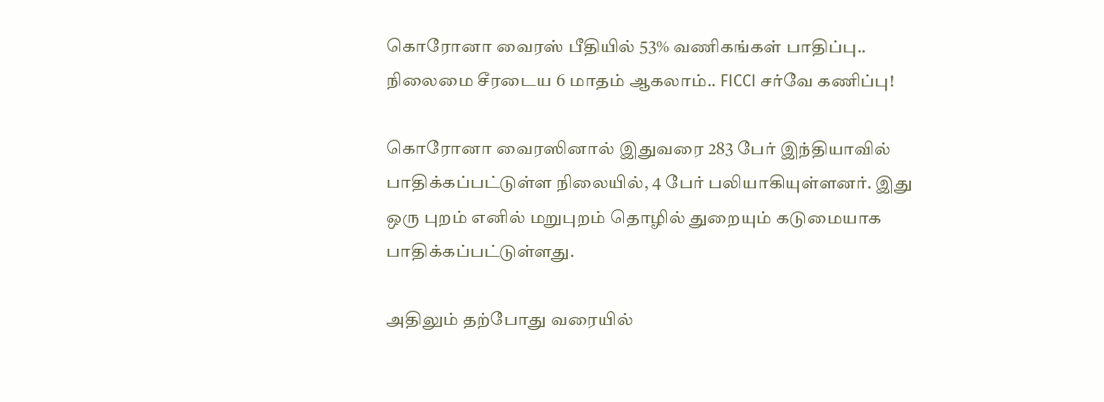கொரோனா வைரஸ் பீதியில் 53% வணிகங்கள் பாதிப்பு.. நிலைமை சீரடைய 6 மாதம் ஆகலாம்.. FICCI சர்வே கணிப்பு!

கொரோனா வைரஸினால் இதுவரை 283 பேர் இந்தியாவில் பாதிக்கப்பட்டுள்ள நிலையில், 4 பேர் பலியாகியுள்ளனர். இது ஒரு புறம் எனில் மறுபுறம் தொழில் துறையும் கடுமையாக பாதிக்கப்பட்டுள்ளது.

அதிலும் தற்போது வரையில்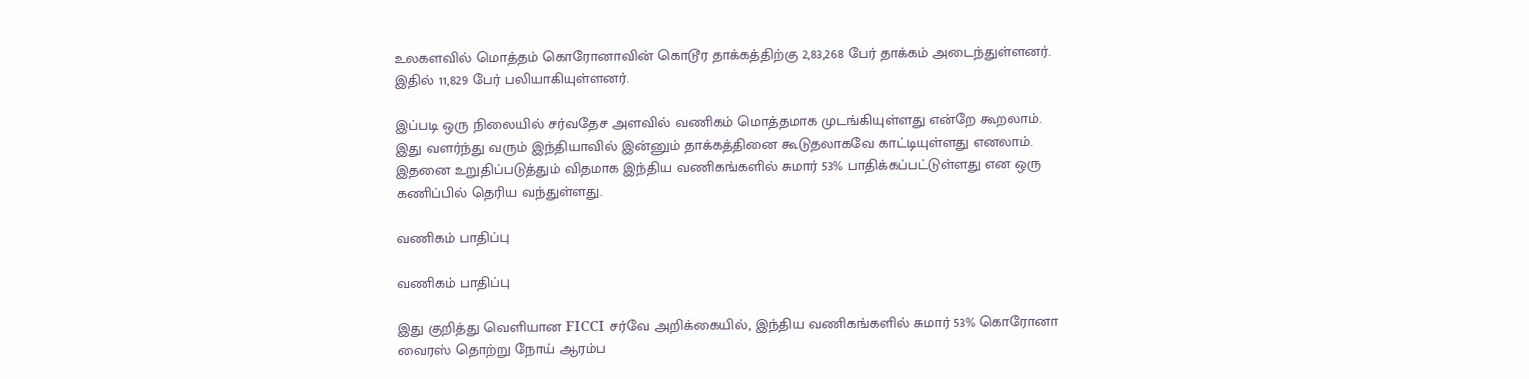உலகளவில் மொத்தம் கொரோனாவின் கொடூர தாக்கத்திற்கு 2,83,268 பேர் தாக்கம் அடைந்துள்ளனர். இதில் 11,829 பேர் பலியாகியுள்ளனர்.

இப்படி ஒரு நிலையில் சர்வதேச அளவில் வணிகம் மொத்தமாக முடங்கியுள்ளது என்றே கூறலாம். இது வளர்ந்து வரும் இந்தியாவில் இன்னும் தாக்கத்தினை கூடுதலாகவே காட்டியுள்ளது எனலாம். இதனை உறுதிப்படுத்தும் விதமாக இந்திய வணிகங்களில் சுமார் 53% பாதிக்கப்பட்டுள்ளது என ஒரு கணிப்பில் தெரிய வந்துள்ளது.

வணிகம் பாதிப்பு

வணிகம் பாதிப்பு

இது குறித்து வெளியான FICCI சர்வே அறிக்கையில், இந்திய வணிகங்களில் சுமார் 53% கொரோனா வைரஸ் தொற்று நோய் ஆரம்ப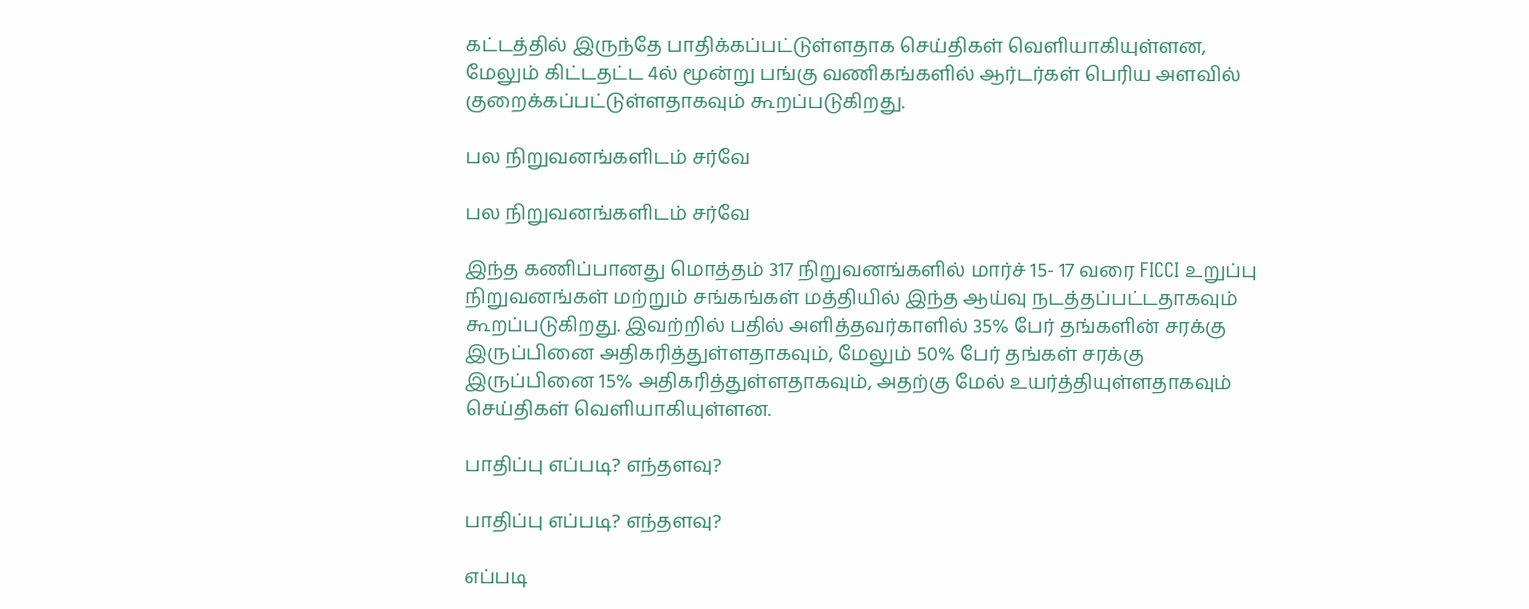கட்டத்தில் இருந்தே பாதிக்கப்பட்டுள்ளதாக செய்திகள் வெளியாகியுள்ளன, மேலும் கிட்டதட்ட 4ல் மூன்று பங்கு வணிகங்களில் ஆர்டர்கள் பெரிய அளவில் குறைக்கப்பட்டுள்ளதாகவும் கூறப்படுகிறது.

பல நிறுவனங்களிடம் சர்வே

பல நிறுவனங்களிடம் சர்வே

இந்த கணிப்பானது மொத்தம் 317 நிறுவனங்களில் மார்ச் 15- 17 வரை FICCI உறுப்பு நிறுவனங்கள் மற்றும் சங்கங்கள் மத்தியில் இந்த ஆய்வு நடத்தப்பட்டதாகவும் கூறப்படுகிறது. இவற்றில் பதில் அளித்தவர்காளில் 35% பேர் தங்களின் சரக்கு இருப்பினை அதிகரித்துள்ளதாகவும், மேலும் 50% பேர் தங்கள் சரக்கு இருப்பினை 15% அதிகரித்துள்ளதாகவும், அதற்கு மேல் உயர்த்தியுள்ளதாகவும் செய்திகள் வெளியாகியுள்ளன.

பாதிப்பு எப்படி? எந்தளவு?

பாதிப்பு எப்படி? எந்தளவு?

எப்படி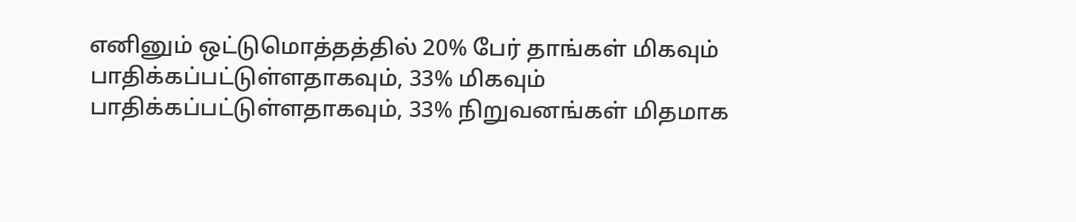எனினும் ஒட்டுமொத்தத்தில் 20% பேர் தாங்கள் மிகவும் பாதிக்கப்பட்டுள்ளதாகவும், 33% மிகவும் பாதிக்கப்பட்டுள்ளதாகவும், 33% நிறுவனங்கள் மிதமாக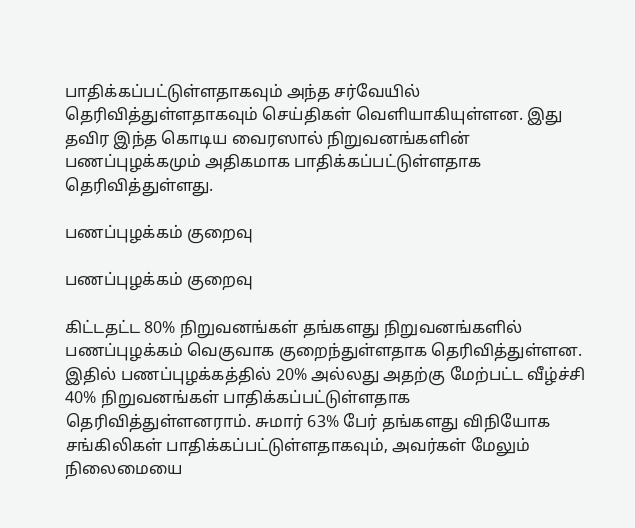பாதிக்கப்பட்டுள்ளதாகவும் அந்த சர்வேயில் தெரிவித்துள்ளதாகவும் செய்திகள் வெளியாகியுள்ளன. இது தவிர இந்த கொடிய வைரஸால் நிறுவனங்களின் பணப்புழக்கமும் அதிகமாக பாதிக்கப்பட்டுள்ளதாக தெரிவித்துள்ளது.

பணப்புழக்கம் குறைவு

பணப்புழக்கம் குறைவு

கிட்டதட்ட 80% நிறுவனங்கள் தங்களது நிறுவனங்களில் பணப்புழக்கம் வெகுவாக குறைந்துள்ளதாக தெரிவித்துள்ளன. இதில் பணப்புழக்கத்தில் 20% அல்லது அதற்கு மேற்பட்ட வீழ்ச்சி 40% நிறுவனங்கள் பாதிக்கப்பட்டுள்ளதாக தெரிவித்துள்ளனராம். சுமார் 63% பேர் தங்களது விநியோக சங்கிலிகள் பாதிக்கப்பட்டுள்ளதாகவும், அவர்கள் மேலும் நிலைமையை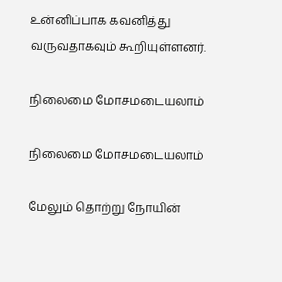உன்னிப்பாக கவனித்து வருவதாகவும் கூறியுள்ளனர்.

நிலைமை மோசமடையலாம்

நிலைமை மோசமடையலாம்

மேலும் தொற்று நோயின்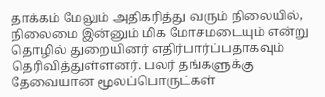தாக்கம் மேலும் அதிகரித்து வரும் நிலையில், நிலைமை இன்னும் மிக மோசமடையும் என்று தொழில் துறையினர் எதிர்பார்ப்பதாகவும் தெரிவித்துள்ளனர். பலர் தங்களுக்கு தேவையான மூலப்பொருட்கள்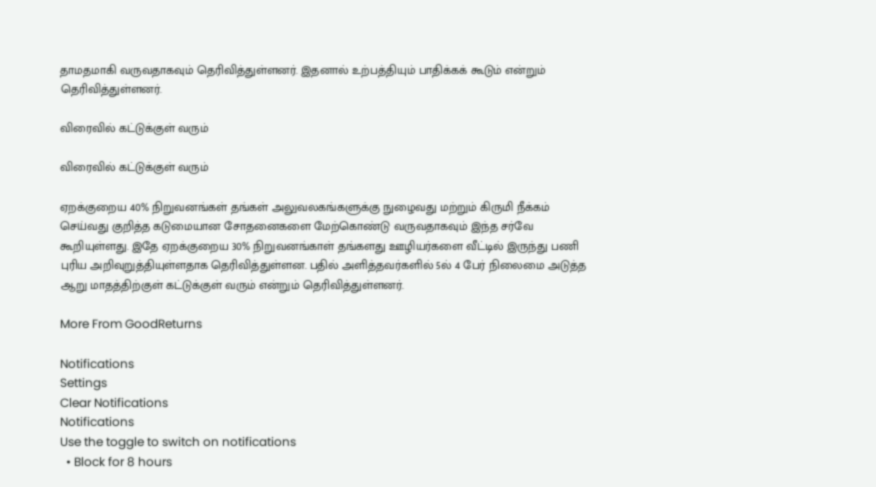தாமதமாகி வருவதாகவும் தெரிவித்துள்ளனர். இதனால் உற்பத்தியும் பாதிக்கக் கூடும் என்றும் தெரிவித்துள்ளனர்.

விரைவில் கட்டுக்குள் வரும்

விரைவில் கட்டுக்குள் வரும்

ஏறக்குறைய 40% நிறுவனங்கள் தங்கள் அலுவலகங்களுக்கு நுழைவது மற்றும் கிருமி நீக்கம் செய்வது குறித்த கடுமையான சோதனைகளை மேற்கொண்டு வருவதாகவும் இந்த சர்வே கூறியுள்ளது. இதே ஏறக்குறைய 30% நிறுவனங்காள் தங்களது ஊழியர்களை வீட்டில் இருந்து பணி புரிய அறிவுறுத்தியுள்ளதாக தெரிவித்துள்ளன. பதில் அளித்தவர்களில் 5ல் 4 பேர் நிலைமை அடுத்த ஆறு மாதத்திற்குள் கட்டுக்குள் வரும் என்றும் தெரிவித்துள்ளனர்.

More From GoodReturns

Notifications
Settings
Clear Notifications
Notifications
Use the toggle to switch on notifications
  • Block for 8 hours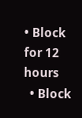• Block for 12 hours
  • Block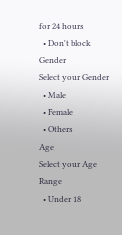for 24 hours
  • Don't block
Gender
Select your Gender
  • Male
  • Female
  • Others
Age
Select your Age Range
  • Under 18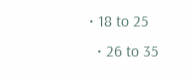• 18 to 25
  • 26 to 35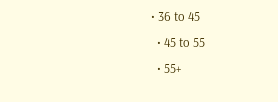• 36 to 45
  • 45 to 55
  • 55+